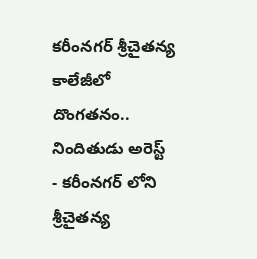కరీంనగర్ శ్రీచైతన్య కాలేజీలో దొంగతనం.. నిందితుడు అరెస్ట్
- కరీంనగర్ లోని శ్రీచైతన్య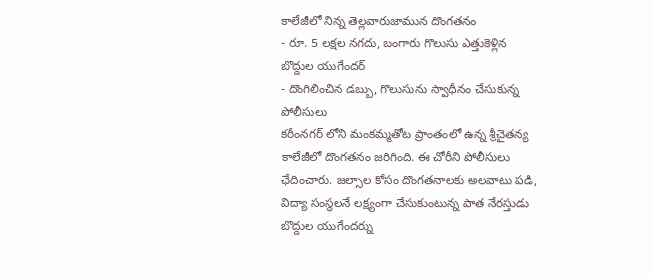కాలేజీలో నిన్న తెల్లవారుజామున దొంగతనం
- రూ. 5 లక్షల నగదు, బంగారు గొలుసు ఎత్తుకెళ్లిన బొద్దుల యుగేందర్
- దొంగిలించిన డబ్బు, గొలుసును స్వాధీనం చేసుకున్న పోలీసులు
కరీంనగర్ లోని మంకమ్మతోట ప్రాంతంలో ఉన్న శ్రీచైతన్య కాలేజీలో దొంగతనం జరిగింది. ఈ చోరీని పోలీసులు ఛేదించారు. జల్సాల కోసం దొంగతనాలకు అలవాటు పడి, విద్యా సంస్థలనే లక్ష్యంగా చేసుకుంటున్న పాత నేరస్తుడు బొద్దుల యుగేందర్ను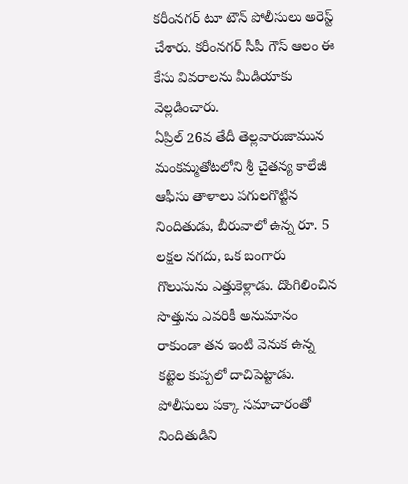కరీంనగర్ టూ టౌన్ పోలీసులు అరెస్ట్ చేశారు. కరీంనగర్ సీపీ గౌస్ ఆలం ఈ కేసు వివరాలను మీడియాకు వెల్లడించారు.
ఏప్రిల్ 26వ తేదీ తెల్లవారుజామున మంకమ్మతోటలోని శ్రీ చైతన్య కాలేజీ ఆఫీసు తాళాలు పగులగొట్టిన నిందితుడు, బీరువాలో ఉన్న రూ. 5 లక్షల నగదు, ఒక బంగారు గొలుసును ఎత్తుకెళ్లాడు. దొంగిలించిన సొత్తును ఎవరికీ అనుమానం రాకుండా తన ఇంటి వెనుక ఉన్న కట్టెల కుప్పలో దాచిపెట్టాడు. పోలీసులు పక్కా సమాచారంతో నిందితుడిని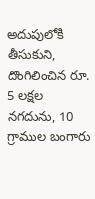అదుపులోకి తీసుకుని, దొంగిలించిన రూ. 5 లక్షల నగదును, 10 గ్రాముల బంగారు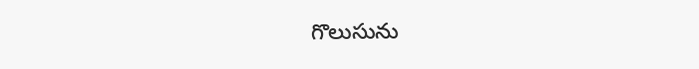గొలుసును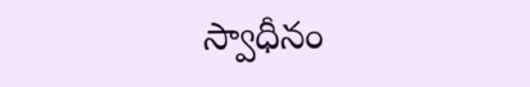స్వాధీనం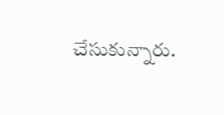చేసుకున్నారు.